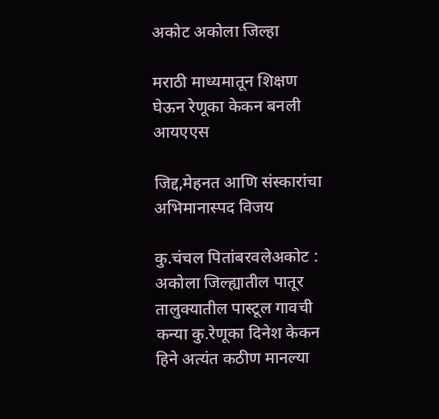अकोट अकोला जिल्हा

मराठी माध्यमातून शिक्षण घेऊन रेणूका केकन बनली आयएएस

जिद्द,मेहनत आणि संस्कारांचा अभिमानास्पद विजय

कु.चंचल पितांबरवलेअकोट : अकोला जिल्ह्यातील पातूर तालुक्यातील पास्टूल गावची कन्या कु.रेणूका दिनेश केकन हिने अत्यंत कठीण मानल्या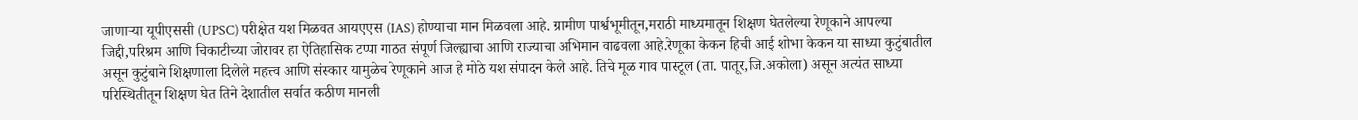जाणाऱ्या यूपीएससी (UPSC) परीक्षेत यश मिळवत आयएएस (IAS) होण्याचा मान मिळवला आहे. ग्रामीण पार्श्वभूमीतून,मराठी माध्यमातून शिक्षण घेतलेल्या रेणूकाने आपल्या जिद्दी,परिश्रम आणि चिकाटीच्या जोरावर हा ऐतिहासिक टप्पा गाठत संपूर्ण जिल्ह्याचा आणि राज्याचा अभिमान वाढवला आहे.रेणूका केकन हिची आई शोभा केकन या साध्या कुटुंबातील असून कुटुंबाने शिक्षणाला दिलेले महत्त्व आणि संस्कार यामुळेच रेणूकाने आज हे मोठे यश संपादन केले आहे. तिचे मूळ गाव पास्टूल (ता. पातूर,जि.अकोला) असून अत्यंत साध्या परिस्थितीतून शिक्षण घेत तिने देशातील सर्वात कठीण मानली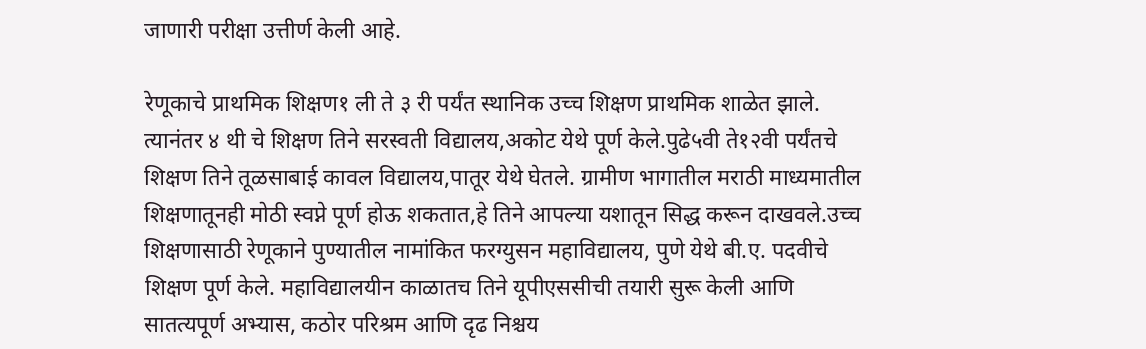जाणारी परीक्षा उत्तीर्ण केली आहे.

रेणूकाचे प्राथमिक शिक्षण१ ली ते ३ री पर्यंत स्थानिक उच्च शिक्षण प्राथमिक शाळेत झाले. त्यानंतर ४ थी चे शिक्षण तिने सरस्वती विद्यालय,अकोट येथे पूर्ण केले.पुढे५वी ते१२वी पर्यंतचे शिक्षण तिने तूळसाबाई कावल विद्यालय,पातूर येथे घेतले. ग्रामीण भागातील मराठी माध्यमातील शिक्षणातूनही मोठी स्वप्ने पूर्ण होऊ शकतात,हे तिने आपल्या यशातून सिद्ध करून दाखवले.उच्च शिक्षणासाठी रेणूकाने पुण्यातील नामांकित फरग्युसन महाविद्यालय, पुणे येथे बी.ए. पदवीचे शिक्षण पूर्ण केले. महाविद्यालयीन काळातच तिने यूपीएससीची तयारी सुरू केली आणि सातत्यपूर्ण अभ्यास, कठोर परिश्रम आणि दृढ निश्चय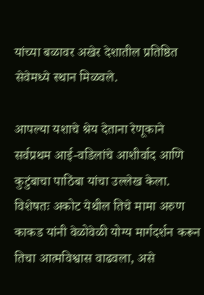यांच्या बळावर अखेर देशातील प्रतिष्ठित सेवेमध्ये स्थान मिळवले.

आपल्या यशाचे श्रेय देताना रेणूकाने सर्वप्रथम आई-वडिलांचे आशीर्वाद आणि कुटुंबाचा पाठिंबा यांचा उल्लेख केला. विशेषतः अकोट येथील तिचे मामा अरुण काकड यांनी वेळोवेळी योग्य मार्गदर्शन करून तिचा आत्मविश्वास वाढवला, असे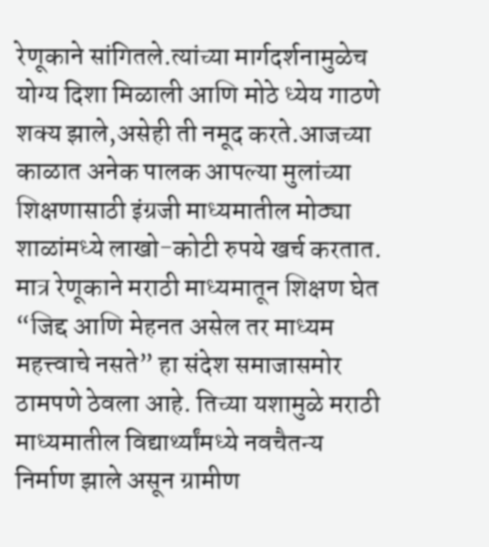रेणूकाने सांगितले.त्यांच्या मार्गदर्शनामुळेच योग्य दिशा मिळाली आणि मोठे ध्येय गाठणे शक्य झाले,असेही ती नमूद करते.आजच्या काळात अनेक पालक आपल्या मुलांच्या शिक्षणासाठी इंग्रजी माध्यमातील मोठ्या शाळांमध्ये लाखो-कोटी रुपये खर्च करतात. मात्र रेणूकाने मराठी माध्यमातून शिक्षण घेत “जिद्द आणि मेहनत असेल तर माध्यम महत्त्वाचे नसते” हा संदेश समाजासमोर ठामपणे ठेवला आहे. तिच्या यशामुळे मराठी माध्यमातील विद्यार्थ्यांमध्ये नवचैतन्य निर्माण झाले असून ग्रामीण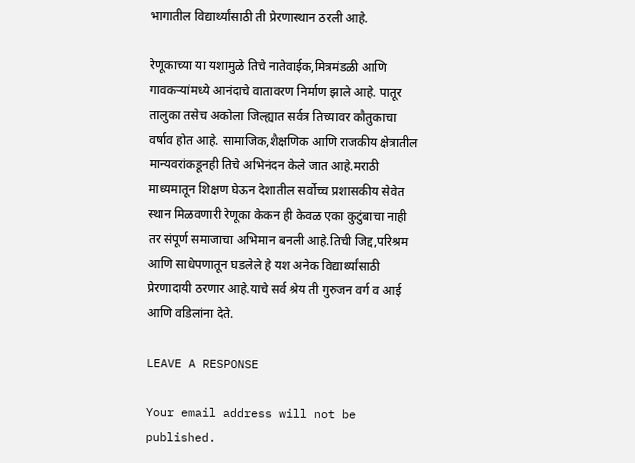भागातील विद्यार्थ्यांसाठी ती प्रेरणास्थान ठरली आहे.

रेणूकाच्या या यशामुळे तिचे नातेवाईक,मित्रमंडळी आणि गावकऱ्यांमध्ये आनंदाचे वातावरण निर्माण झाले आहे. पातूर तालुका तसेच अकोला जिल्ह्यात सर्वत्र तिच्यावर कौतुकाचा वर्षाव होत आहे. सामाजिक,शैक्षणिक आणि राजकीय क्षेत्रातील मान्यवरांकडूनही तिचे अभिनंदन केले जात आहे.मराठी माध्यमातून शिक्षण घेऊन देशातील सर्वोच्च प्रशासकीय सेवेत स्थान मिळवणारी रेणूका केकन ही केवळ एका कुटुंबाचा नाही तर संपूर्ण समाजाचा अभिमान बनली आहे.तिची जिद्द,परिश्रम आणि साधेपणातून घडलेले हे यश अनेक विद्यार्थ्यांसाठी प्रेरणादायी ठरणार आहे.याचे सर्व श्रेय ती गुरुजन वर्ग व आई आणि वडिलांना देते.

LEAVE A RESPONSE

Your email address will not be published.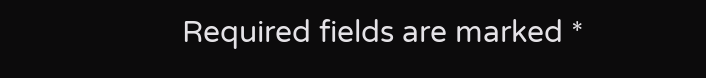Required fields are marked *